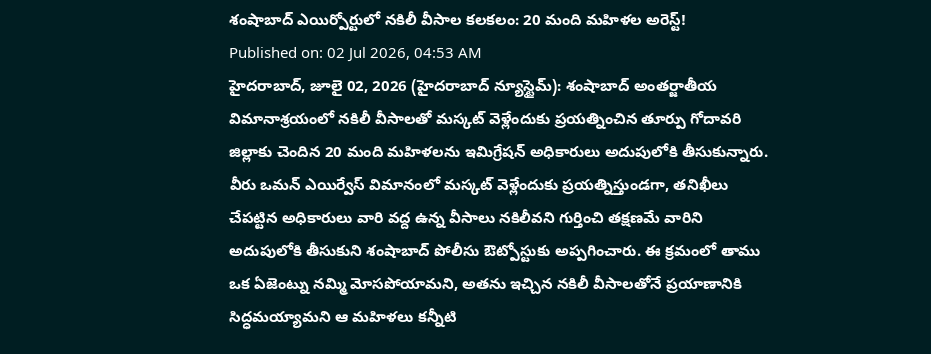శంషాబాద్ ఎయిర్పోర్టులో నకిలీ వీసాల కలకలం: 20 మంది మహిళల అరెస్ట్!
Published on: 02 Jul 2026, 04:53 AM
హైదరాబాద్, జూలై 02, 2026 (హైదరాబాద్ న్యూస్టైమ్): శంషాబాద్ అంతర్జాతీయ విమానాశ్రయంలో నకిలీ వీసాలతో మస్కట్ వెళ్లేందుకు ప్రయత్నించిన తూర్పు గోదావరి జిల్లాకు చెందిన 20 మంది మహిళలను ఇమిగ్రేషన్ అధికారులు అదుపులోకి తీసుకున్నారు. వీరు ఒమన్ ఎయిర్వేస్ విమానంలో మస్కట్ వెళ్లేందుకు ప్రయత్నిస్తుండగా, తనిఖీలు చేపట్టిన అధికారులు వారి వద్ద ఉన్న వీసాలు నకిలీవని గుర్తించి తక్షణమే వారిని అదుపులోకి తీసుకుని శంషాబాద్ పోలీసు ఔట్పోస్టుకు అప్పగించారు. ఈ క్రమంలో తాము ఒక ఏజెంట్ను నమ్మి మోసపోయామని, అతను ఇచ్చిన నకిలీ వీసాలతోనే ప్రయాణానికి సిద్ధమయ్యామని ఆ మహిళలు కన్నీటి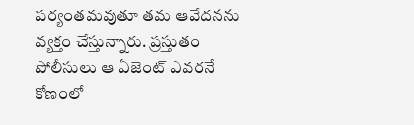పర్యంతమవుతూ తమ ఆవేదనను వ్యక్తం చేస్తున్నారు. ప్రస్తుతం పోలీసులు ఆ ఏజెంట్ ఎవరనే కోణంలో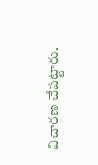విచారణ చేపట్టారు.